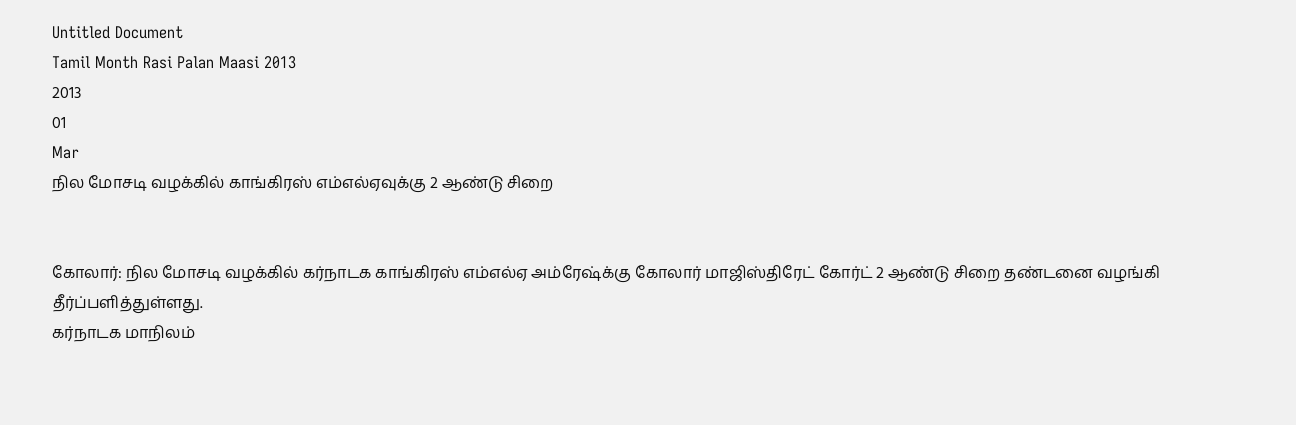Untitled Document
Tamil Month Rasi Palan Maasi 2013
2013
01
Mar
நில மோசடி வழக்கில் காங்கிரஸ் எம்எல்ஏவுக்கு 2 ஆண்டு சிறை


கோலார்: நில மோசடி வழக்கில் கர்நாடக காங்கிரஸ் எம்எல்ஏ அம்ரேஷ்க்கு கோலார் மாஜிஸ்திரேட் கோர்ட் 2 ஆண்டு சிறை தண்டனை வழங்கி தீர்ப்பளித்துள்ளது.
கர்நாடக மாநிலம்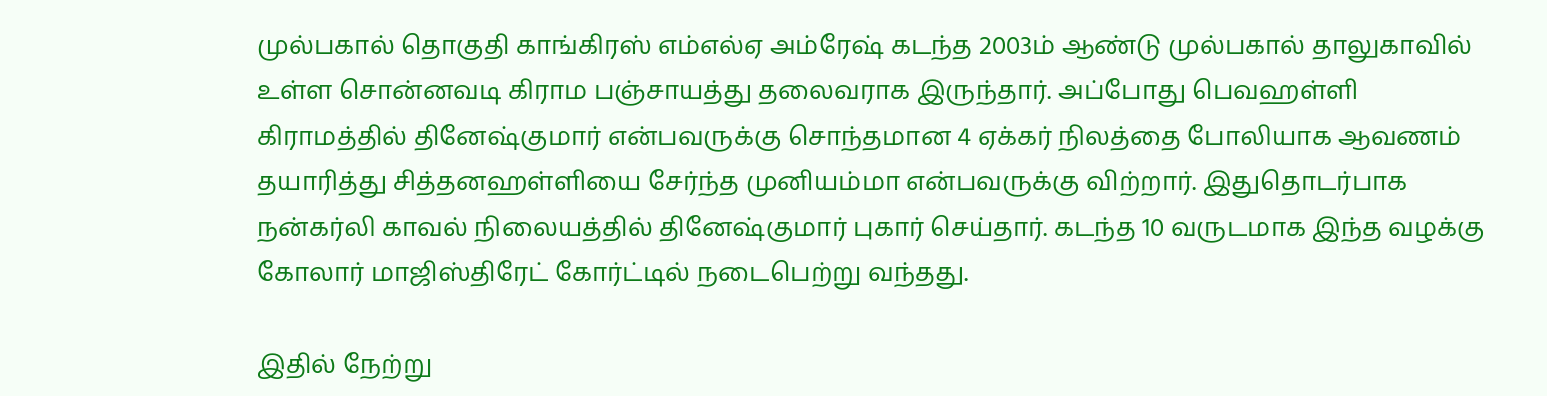முல்பகால் தொகுதி காங்கிரஸ் எம்எல்ஏ அம்ரேஷ் கடந்த 2003ம் ஆண்டு முல்பகால் தாலுகாவில் உள்ள சொன்னவடி கிராம பஞ்சாயத்து தலைவராக இருந்தார். அப்போது பெவஹள்ளி கிராமத்தில் தினேஷ்குமார் என்பவருக்கு சொந்தமான 4 ஏக்கர் நிலத்தை போலியாக ஆவணம் தயாரித்து சித்தனஹள்ளியை சேர்ந்த முனியம்மா என்பவருக்கு விற்றார். இதுதொடர்பாக நன்கர்லி காவல் நிலையத்தில் தினேஷ்குமார் புகார் செய்தார். கடந்த 10 வருடமாக இந்த வழக்கு கோலார் மாஜிஸ்திரேட் கோர்ட்டில் நடைபெற்று வந்தது.

இதில் நேற்று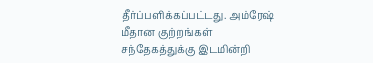தீர்ப்பளிக்கப்பட்டது. அம்ரேஷ் மீதான குற்றங்கள் சந்தேகத்துக்கு இடமின்றி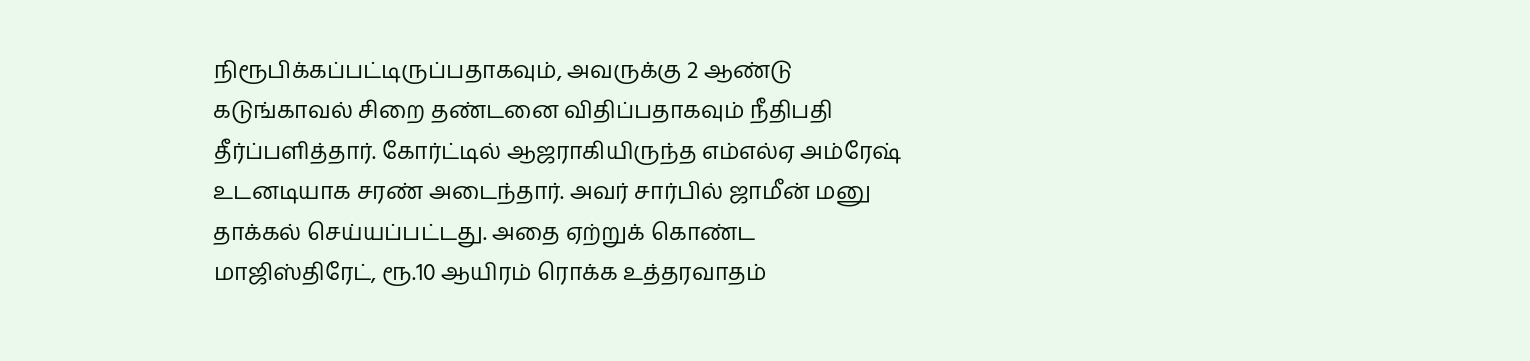நிரூபிக்கப்பட்டிருப்பதாகவும், அவருக்கு 2 ஆண்டு கடுங்காவல் சிறை தண்டனை விதிப்பதாகவும் நீதிபதி தீர்ப்பளித்தார். கோர்ட்டில் ஆஜராகியிருந்த எம்எல்ஏ அம்ரேஷ் உடனடியாக சரண் அடைந்தார். அவர் சார்பில் ஜாமீன் மனு தாக்கல் செய்யப்பட்டது. அதை ஏற்றுக் கொண்ட மாஜிஸ்திரேட், ரூ.10 ஆயிரம் ரொக்க உத்தரவாதம்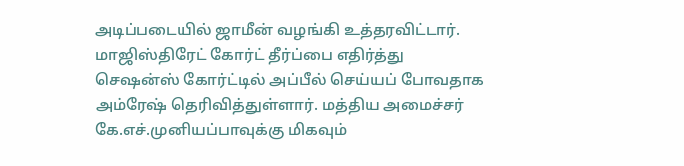அடிப்படையில் ஜாமீன் வழங்கி உத்தரவிட்டார். மாஜிஸ்திரேட் கோர்ட் தீர்ப்பை எதிர்த்து செஷன்ஸ் கோர்ட்டில் அப்பீல் செய்யப் போவதாக அம்ரேஷ் தெரிவித்துள்ளார். மத்திய அமைச்சர் கே.எச்.முனியப்பாவுக்கு மிகவும்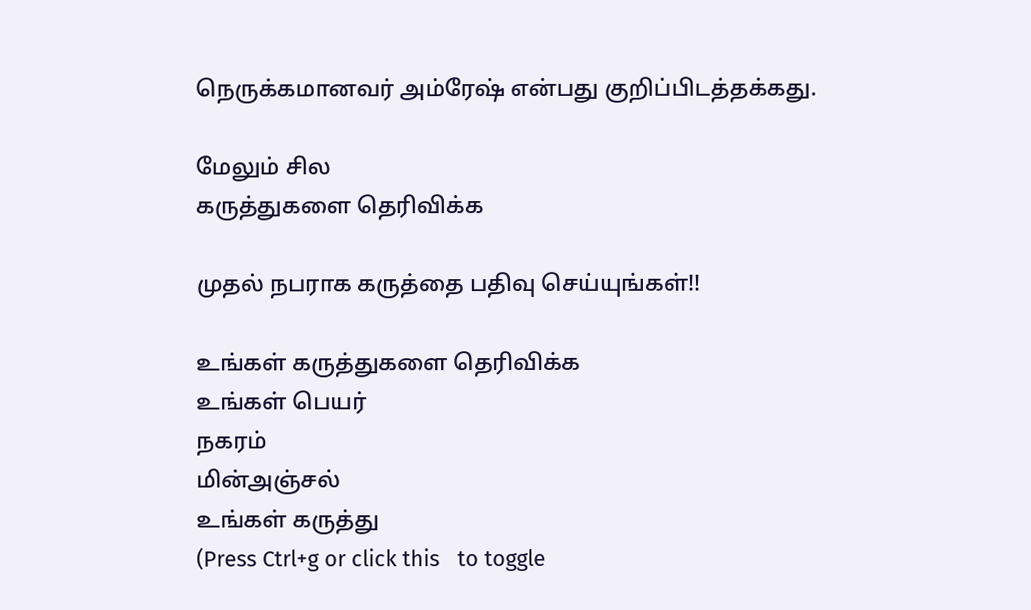நெருக்கமானவர் அம்ரேஷ் என்பது குறிப்பிடத்தக்கது.

மேலும் சில
கருத்துகளை தெரிவிக்க

முதல் நபராக கருத்தை பதிவு செய்யுங்கள்!!

உங்கள் கருத்துகளை தெரிவிக்க
உங்கள் பெயர்
நகரம்
மின்அஞ்சல்
உங்கள் கருத்து
(Press Ctrl+g or click this   to toggle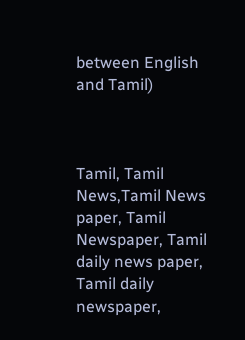between English and Tamil)



Tamil, Tamil News,Tamil News paper, Tamil Newspaper, Tamil daily news paper, Tamil daily newspaper,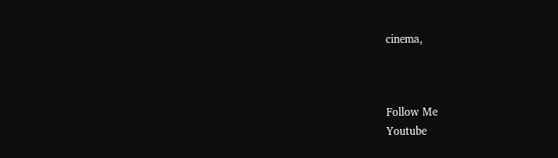cinema,



Follow Me
Youtube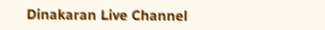Dinakaran Live Channel